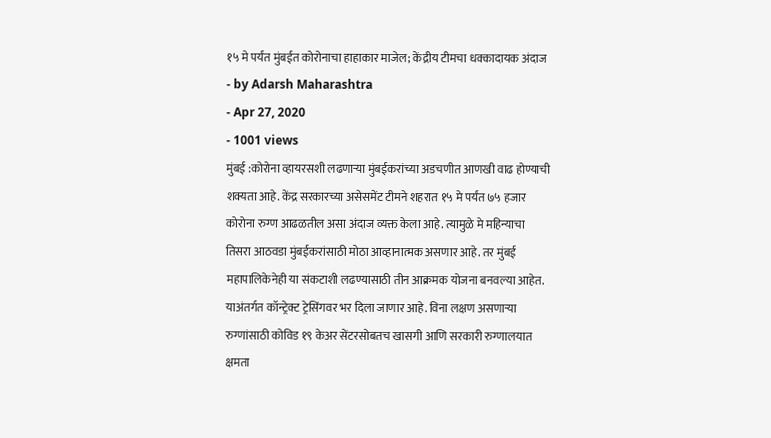१५ मे पर्यंत मुंबईत कोरोनाचा हाहाकार माजेल; केंद्रीय टीमचा धक्कादायक अंदाज
- by Adarsh Maharashtra
- Apr 27, 2020
- 1001 views
मुंबई :कोरोना व्हायरसशी लढणाऱ्या मुंबईकरांच्या अडचणीत आणखी वाढ होण्याची शक्यता आहे. केंद्र सरकारच्या असेसमेंट टीमने शहरात १५ मे पर्यंत ७५ हजार कोरोना रुग्ण आढळतील असा अंदाज व्यक्त केला आहे. त्यामुळे मे महिन्याचा तिसरा आठवडा मुंबईकरांसाठी मोठा आव्हानात्मक असणार आहे. तर मुंबई महापालिकेनेही या संकटाशी लढण्यासाठी तीन आक्रमक योजना बनवल्या आहेत.
याअंतर्गत कॉन्ट्रेक्ट ट्रेसिंगवर भर दिला जाणार आहे. विना लक्षण असणाऱ्या रुग्णांसाठी कोविड १९ केअर सेंटरसोबतच खासगी आणि सरकारी रुग्णालयात क्षमता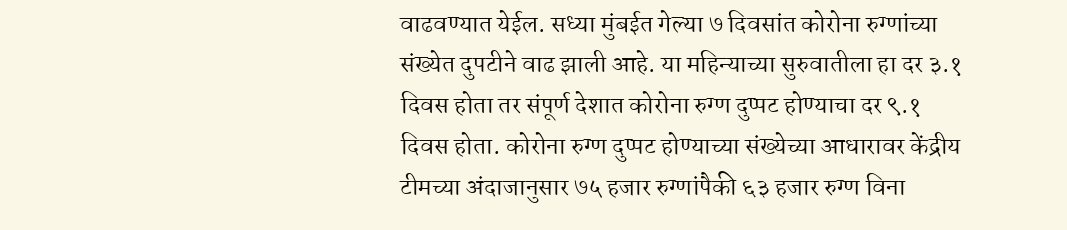वाढवण्यात येईल. सध्या मुंबईत गेल्या ७ दिवसांत कोरोना रुग्णांच्या संख्येत दुपटीने वाढ झाली आहे. या महिन्याच्या सुरुवातीला हा दर ३.१ दिवस होता तर संपूर्ण देशात कोरोना रुग्ण दुप्पट होण्याचा दर ९.१ दिवस होता. कोरोना रुग्ण दुप्पट होण्याच्या संख्येच्या आधारावर केंद्रीय टीमच्या अंदाजानुसार ७५ हजार रुग्णांपैकी ६३ हजार रुग्ण विना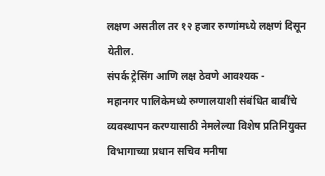लक्षण असतील तर १२ हजार रुग्णांमध्ये लक्षणं दिसून येतील.
संपर्क ट्रेसिंग आणि लक्ष ठेवणे आवश्यक -
महानगर पालिकेमध्ये रुग्णालयाशी संबंधित बाबींचे व्यवस्थापन करण्यासाठी नेमलेल्या विशेष प्रतिनियुक्त विभागाच्या प्रधान सचिव मनीषा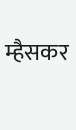म्हैसकर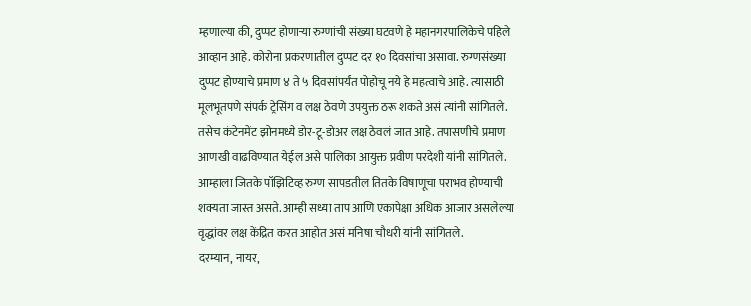म्हणाल्या की, दुप्पट होणाऱ्या रुग्णांची संख्या घटवणे हे महानगरपालिकेचे पहिले आव्हान आहे. कोरोना प्रकरणातील दुप्पट दर १० दिवसांचा असावा. रुग्णसंख्या दुप्पट होण्याचे प्रमाण ४ ते ५ दिवसांपर्यंत पोहोचू नये हे महत्वाचे आहे. त्यासाठी मूलभूतपणे संपर्क ट्रेसिंग व लक्ष ठेवणे उपयुक्त ठरू शकते असं त्यांनी सांगितले.
तसेच कंटेनमेंट झोनमध्ये डोर-टू-डोअर लक्ष ठेवलं जात आहे. तपासणीचे प्रमाण आणखी वाढविण्यात येईल असे पालिका आयुक्त प्रवीण परदेशी यांनी सांगितले. आम्हाला जितके पॉझिटिव्ह रुग्ण सापडतील तितके विषाणूचा पराभव होण्याची शक्यता जास्त असते. आम्ही सध्या ताप आणि एकापेक्षा अधिक आजार असलेल्या वृद्धांवर लक्ष केंद्रित करत आहोत असं मनिषा चौधरी यांनी सांगितले.
दरम्यान, नायर,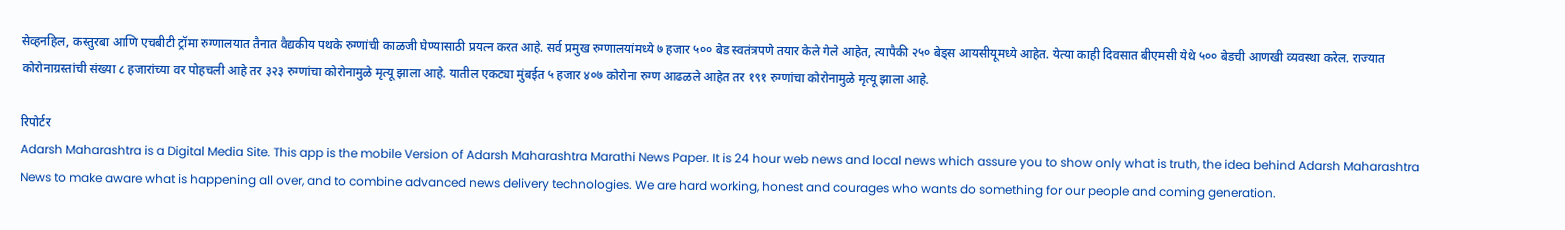सेव्हनहिल, कस्तुरबा आणि एचबीटी ट्रॉमा रुग्णालयात तैनात वैद्यकीय पथके रुग्णांची काळजी घेण्यासाठी प्रयत्न करत आहे. सर्व प्रमुख रुग्णालयांमध्ये ७ हजार ५०० बेड स्वतंत्रपणे तयार केले गेले आहेत, त्यापैकी २५० बेड्स आयसीयूमध्ये आहेत. येत्या काही दिवसात बीएमसी येथे ५०० बेडची आणखी व्यवस्था करेल. राज्यात कोरोनाग्रस्तांची संख्या ८ हजारांच्या वर पोहचली आहे तर ३२३ रुग्णांचा कोरोनामुळे मृत्यू झाला आहे. यातील एकट्या मुंबईत ५ हजार ४०७ कोरोना रुग्ण आढळले आहेत तर १९१ रुग्णांचा कोरोनामुळे मृत्यू झाला आहे.

रिपोर्टर
Adarsh Maharashtra is a Digital Media Site. This app is the mobile Version of Adarsh Maharashtra Marathi News Paper. It is 24 hour web news and local news which assure you to show only what is truth, the idea behind Adarsh Maharashtra News to make aware what is happening all over, and to combine advanced news delivery technologies. We are hard working, honest and courages who wants do something for our people and coming generation.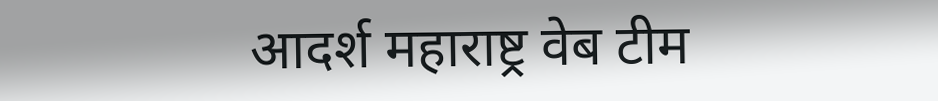आदर्श महाराष्ट्र वेब टीम